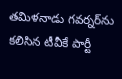తమిళనాడు గవర్నర్‌ను కలిసిన టీవీకే పార్టీ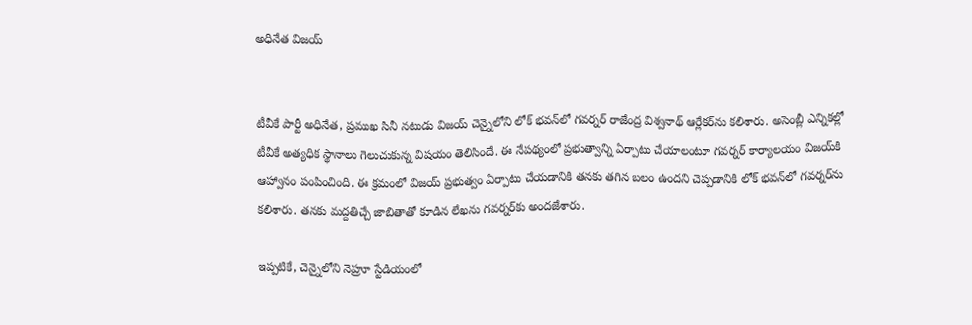అధినేత విజయ్


టీవీకే పార్టీ అధినేత, ప్రముఖ సినీ నటుడు విజయ్ చెన్నైలోని లోక్ భవన్‌లో గవర్నర్ రాజేంద్ర విశ్వనాథ్ ఆర్లేకర్‌ను కలిశారు. అసెంబ్లీ ఎన్నికల్లో టీవీకే అత్యధిక స్థానాలు గెలుచుకున్న విషయం తెలిసిందే. ఈ నేపథ్యంలో ప్రభుత్వాన్ని ఏర్పాటు చేయాలంటూ గవర్నర్ కార్యాలయం విజయ్‌కి ఆహ్వానం పంపించింది. ఈ క్రమంలో విజయ్ ప్రభుత్వం ఏర్పాటు చేయడానికి తనకు తగిన బలం ఉందని చెప్పడానికి లోక్ భవన్‌లో గవర్నర్‌ను కలిశారు. తనకు మద్దతిచ్చే జాబితాతో కూడిన లేఖను గవర్నర్‌కు అందజేశారు.

ఇప్పటికే, చెన్నైలోని నెహ్రూ స్టేడియంలో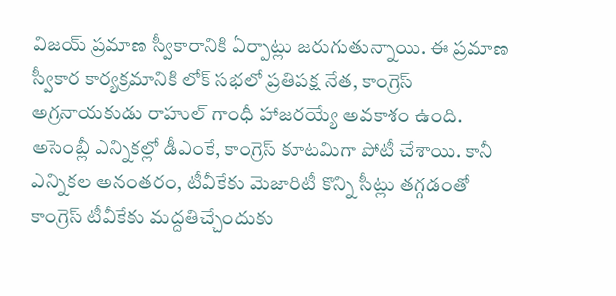విజయ్ ప్రమాణ స్వీకారానికి ఏర్పాట్లు జరుగుతున్నాయి. ఈ ప్రమాణ స్వీకార కార్యక్రమానికి లోక్ సభలో ప్రతిపక్ష నేత, కాంగ్రెస్ అగ్రనాయకుడు రాహుల్ గాంధీ హాజరయ్యే అవకాశం ఉంది. అసెంబ్లీ ఎన్నికల్లో డీఎంకే, కాంగ్రెస్ కూటమిగా పోటీ చేశాయి. కానీ ఎన్నికల అనంతరం, టీవీకేకు మెజారిటీ కొన్ని సీట్లు తగ్గడంతో కాంగ్రెస్ టీవీకేకు మద్దతిచ్చేందుకు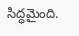సిద్ధమైంది.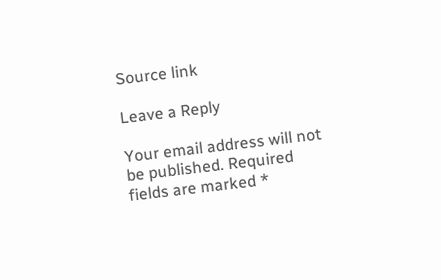Source link

Leave a Reply

Your email address will not be published. Required fields are marked *